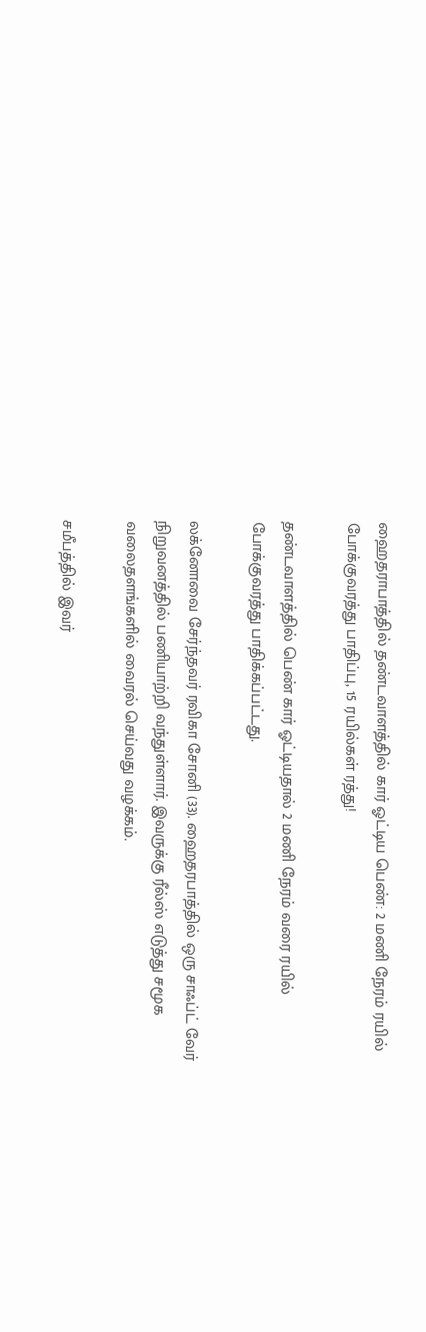ஹைதராபாத்தில் தண்டவாளத்தில் கார் ஓட்டிய பெண்: 2 மணி நேரம் ரயில் போக்குவரத்து பாதிப்பு, 15 ரயில்கள் ரத்து!

தண்டவாளத்தில் பெண் கார் ஓட்டியதால் 2 மணி நேரம் வரை ரயில் போக்குவரத்து பாதிக்கப்பட்டது.

லக்னோவை சேர்ந்தவர் ரவிகா சோனி (33). ஹைதரபாத்தில் ஒரு சாஃப்ட் வேர் நிறுவனத்தில் பணியாற்றி வந்துள்ளார். இவருக்கு ரீல்ஸ் எடுத்து சமூக வலைதளங்களில் வைரல் செய்வது வழக்கம்.

சமீபத்தில் இவர்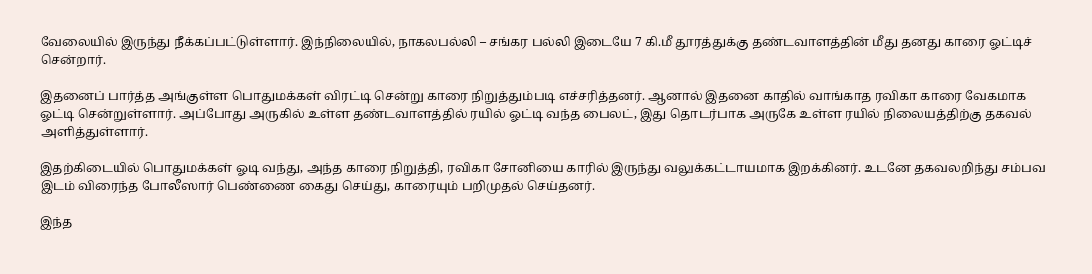வேலையில் இருந்து நீக்கப்பட்டுள்ளார். இந்நிலையில், நாகலபல்லி – சங்கர பல்லி இடையே 7 கி.மீ தூரத்துக்கு தண்டவாளத்தின் மீது தனது காரை ஓட்டிச் சென்றார்.

இதனைப் பார்த்த அங்குள்ள பொதுமக்கள் விரட்டி சென்று காரை நிறுத்தும்படி எச்சரித்தனர். ஆனால் இதனை காதில் வாங்காத ரவிகா காரை வேகமாக ஓட்டி சென்றுள்ளார். அப்போது அருகில் உள்ள தண்டவாளத்தில் ரயில் ஓட்டி வந்த பைலட், இது தொடர்பாக அருகே உள்ள ரயில் நிலையத்திற்கு தகவல் அளித்துள்ளார்.

இதற்கிடையில் பொதுமக்கள் ஓடி வந்து, அந்த காரை நிறுத்தி, ரவிகா சோனியை காரில் இருந்து வலுக்கட்டாயமாக இறக்கினர். உடனே தகவலறிந்து சம்பவ இடம் விரைந்த போலீஸார் பெண்ணை கைது செய்து, காரையும் பறிமுதல் செய்தனர்.

இந்த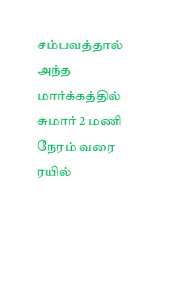சம்பவத்தால் அந்த மார்க்கத்தில் சுமார் 2 மணி நேரம் வரை ரயில்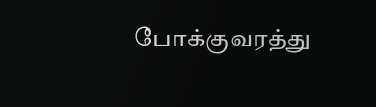போக்குவரத்து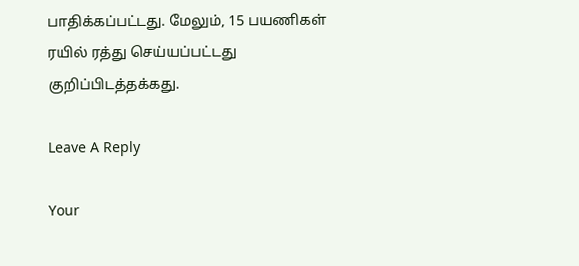பாதிக்கப்பட்டது. மேலும், 15 பயணிகள் ரயில் ரத்து செய்யப்பட்டது குறிப்பிடத்தக்கது.

Leave A Reply

Your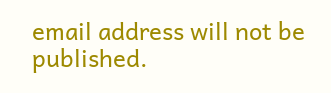email address will not be published.